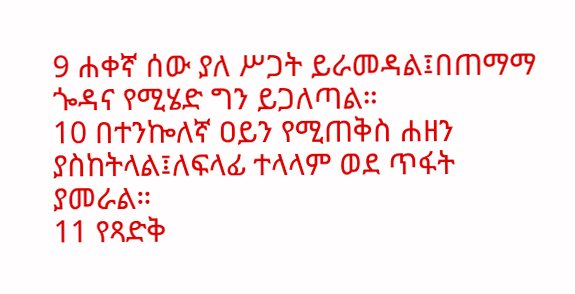9 ሐቀኛ ሰው ያለ ሥጋት ይራመዳል፤በጠማማ ጐዳና የሚሄድ ግን ይጋለጣል።
10 በተንኰለኛ ዐይን የሚጠቅስ ሐዘን ያስከትላል፤ለፍላፊ ተላላም ወደ ጥፋት ያመራል።
11 የጻድቅ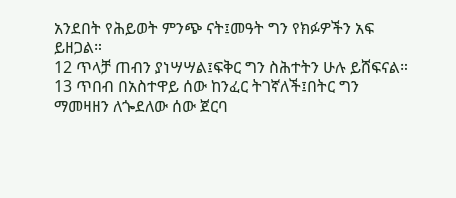አንደበት የሕይወት ምንጭ ናት፤መዓት ግን የክፉዎችን አፍ ይዘጋል።
12 ጥላቻ ጠብን ያነሣሣል፤ፍቅር ግን ስሕተትን ሁሉ ይሸፍናል።
13 ጥበብ በአስተዋይ ሰው ከንፈር ትገኛለች፤በትር ግን ማመዛዘን ለጐደለው ሰው ጀርባ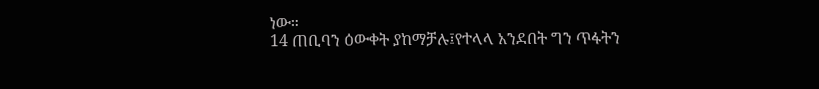ነው።
14 ጠቢባን ዕውቀት ያከማቻሉ፤የተላላ አንደበት ግን ጥፋትን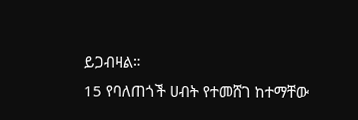ይጋብዛል።
15 የባለጠጎች ሀብት የተመሸገ ከተማቸው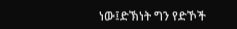ነው፤ድኽነት ግን የድኾች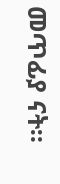መጥፊያ ናት።